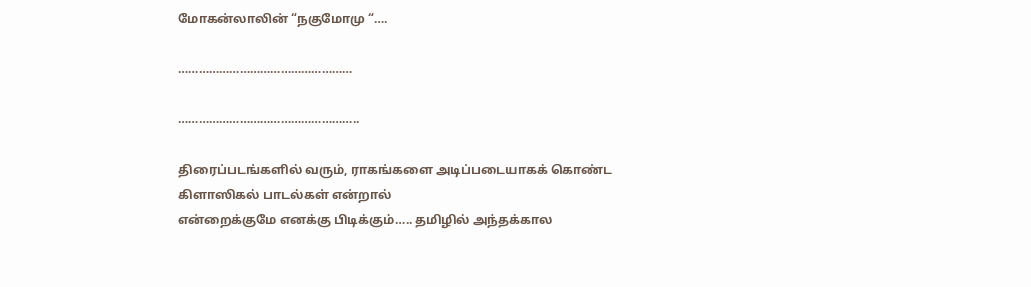மோகன்லாலின் “நகுமோமு “….

……………………………………………

……………………………………………..

திரைப்படங்களில் வரும், ராகங்களை அடிப்படையாகக் கொண்ட
கிளாஸிகல் பாடல்கள் என்றால்
என்றைக்குமே எனக்கு பிடிக்கும்….. தமிழில் அந்தக்கால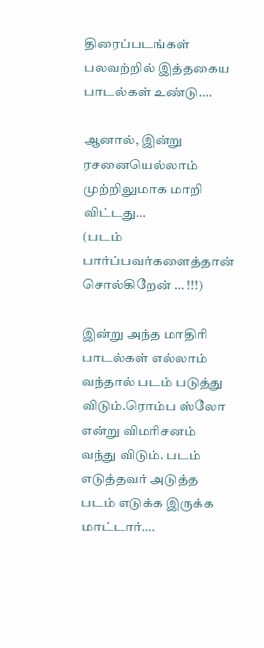திரைப்படங்கள் பலவற்றில் இத்தகைய பாடல்கள் உண்டு….

ஆனால், இன்று ரசனையெல்லாம் முற்றிலுமாக மாறி விட்டது…
(படம் பார்ப்பவர்களைத்தான் சொல்கிறேன் … !!!)

இன்று அந்த மாதிரி பாடல்கள் எல்லாம் வந்தால் படம் படுத்து விடும்.ரொம்ப ஸ்லோ என்று விமரிசனம் வந்து விடும். படம் எடுத்தவர் அடுத்த படம் எடுக்க இருக்க மாட்டார்….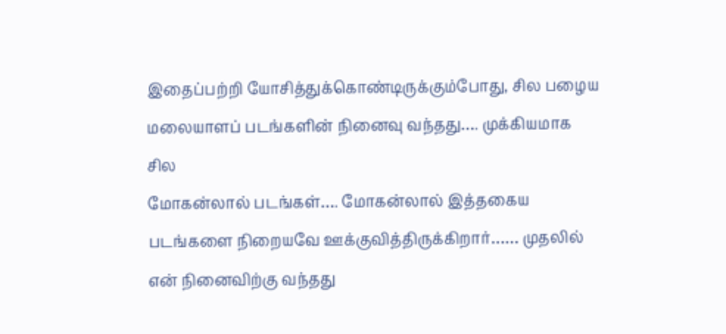இதைப்பற்றி யோசித்துக்கொண்டிருக்கும்போது, சில பழைய
மலையாளப் படங்களின் நினைவு வந்தது…. முக்கியமாக சில
மோகன்லால் படங்கள்…. மோகன்லால் இத்தகைய படங்களை நிறையவே ஊக்குவித்திருக்கிறார்…… முதலில் என் நினைவிற்கு வந்தது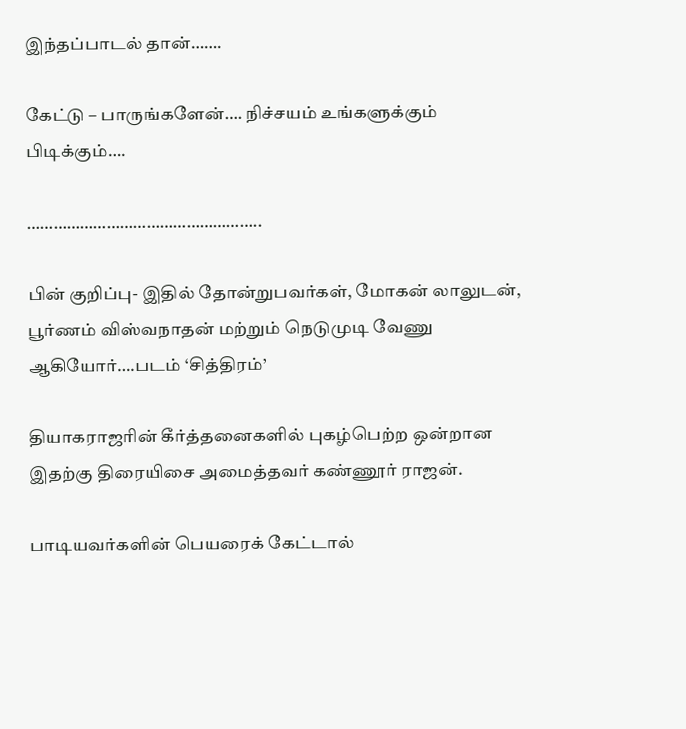இந்தப்பாடல் தான்…….

கேட்டு – பாருங்களேன்…. நிச்சயம் உங்களுக்கும் பிடிக்கும்….

……………………………………………..

பின் குறிப்பு- இதில் தோன்றுபவர்கள், மோகன் லாலுடன், பூர்ணம் விஸ்வநாதன் மற்றும் நெடுமுடி வேணு ஆகியோர்….படம் ‘சித்திரம்’

தியாகராஜரின் கீர்த்தனைகளில் புகழ்பெற்ற ஒன்றான இதற்கு திரையிசை அமைத்தவர் கண்ணூர் ராஜன்.

பாடியவர்களின் பெயரைக் கேட்டால்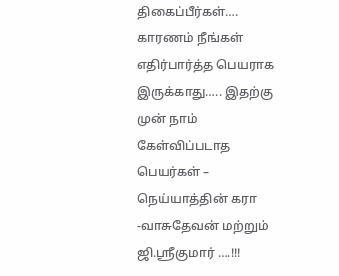திகைப்பீர்கள்…. காரணம் நீங்கள் எதிர்பார்த்த பெயராக இருக்காது….. இதற்கு முன் நாம் கேள்விப்படாத பெயர்கள் – நெய்யாத்தின் கரா -வாசுதேவன் மற்றும் ஜி.ஸ்ரீகுமார் ….!!!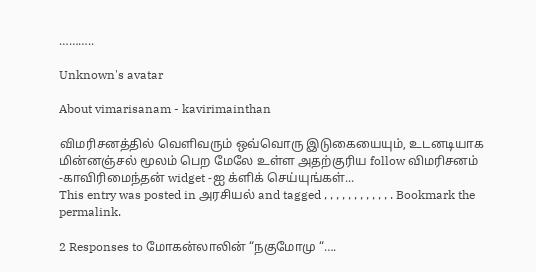………..

Unknown's avatar

About vimarisanam - kavirimainthan

விமரிசனத்தில் வெளிவரும் ஒவ்வொரு இடுகையையும், உடனடியாக மின்னஞ்சல் மூலம் பெற மேலே உள்ள அதற்குரிய follow விமரிசனம் -காவிரிமைந்தன் widget -ஐ க்ளிக் செய்யுங்கள்...
This entry was posted in அரசியல் and tagged , , , , , , , , , , , . Bookmark the permalink.

2 Responses to மோகன்லாலின் “நகுமோமு “….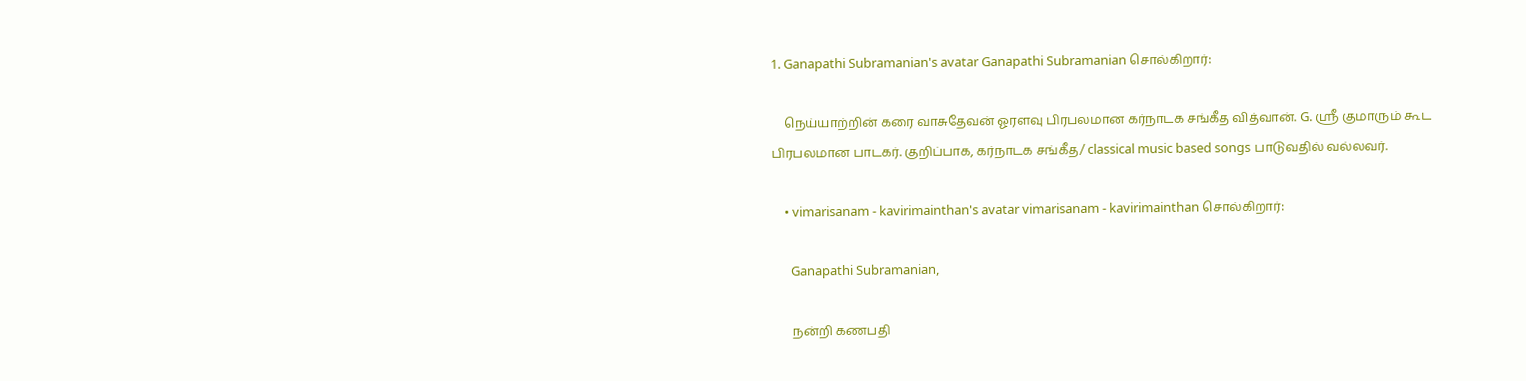1. Ganapathi Subramanian's avatar Ganapathi Subramanian சொல்கிறார்:

    நெய்யாற்றின் கரை‌ வாசுதேவன் ஓரளவு பிரபலமான கர்நாடக சங்கீத வித்வான். G. ஸ்ரீ குமாரும் கூட பிரபலமான பாடகர். குறிப்பாக, கர்நாடக சங்கீத/ classical music based songs பாடுவதில் வல்லவர்.

    • vimarisanam - kavirimainthan's avatar vimarisanam - kavirimainthan சொல்கிறார்:

      Ganapathi Subramanian,

      நன்றி கணபதி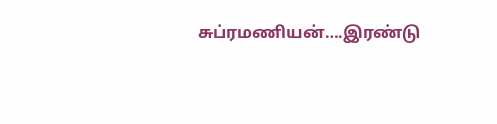சுப்ரமணியன்….இரண்டு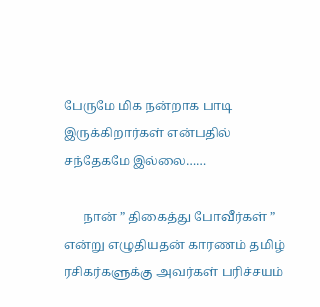பேருமே மிக நன்றாக பாடி இருக்கிறார்கள் என்பதில் சந்தேகமே இல்லை……

      நான் ” திகைத்து போவீர்கள் ” என்று எழுதியதன் காரணம் தமிழ் ரசிகர்களுக்கு அவர்கள் பரிச்சயம்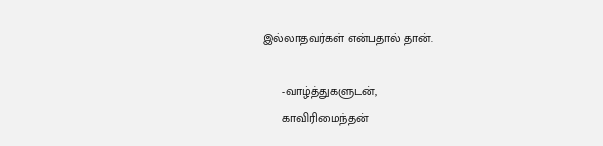இல்லாதவர்கள் என்பதால் தான்.

      -வாழ்த்துகளுடன்,
      காவிரிமைந்தன்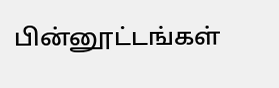பின்னூட்டங்கள்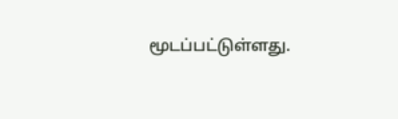மூடப்பட்டுள்ளது.